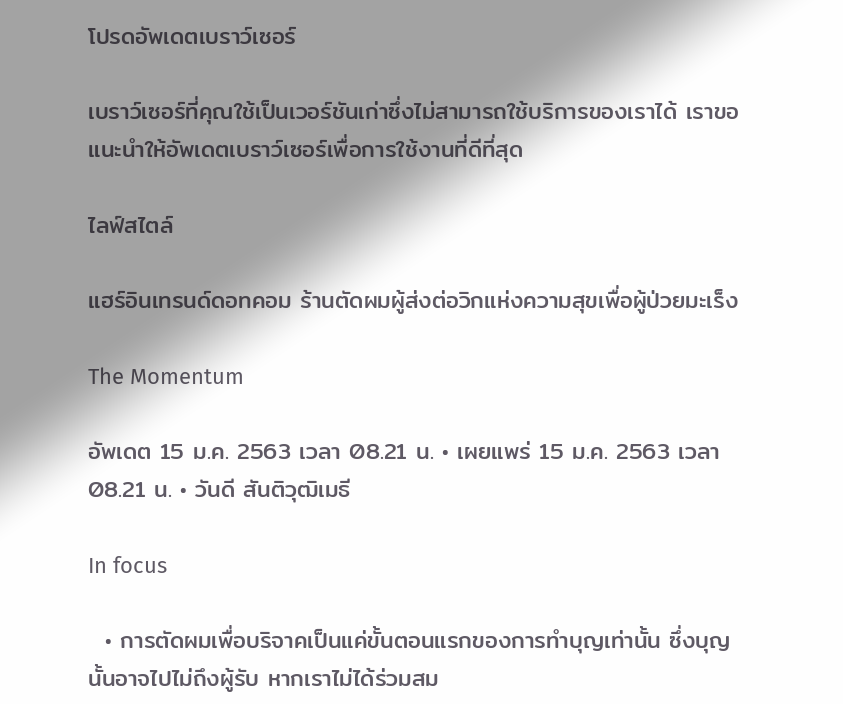โปรดอัพเดตเบราว์เซอร์

เบราว์เซอร์ที่คุณใช้เป็นเวอร์ชันเก่าซึ่งไม่สามารถใช้บริการของเราได้ เราขอแนะนำให้อัพเดตเบราว์เซอร์เพื่อการใช้งานที่ดีที่สุด

ไลฟ์สไตล์

แฮร์อินเทรนด์ดอทคอม ร้านตัดผมผู้ส่งต่อวิกแห่งความสุขเพื่อผู้ป่วยมะเร็ง

The Momentum

อัพเดต 15 ม.ค. 2563 เวลา 08.21 น. • เผยแพร่ 15 ม.ค. 2563 เวลา 08.21 น. • วันดี สันติวุฒิเมธี

In focus

  • การตัดผมเพื่อบริจาคเป็นแค่ขั้นตอนแรกของการทำบุญเท่านั้น ซึ่งบุญนั้นอาจไปไม่ถึงผู้รับ หากเราไม่ได้ร่วมสม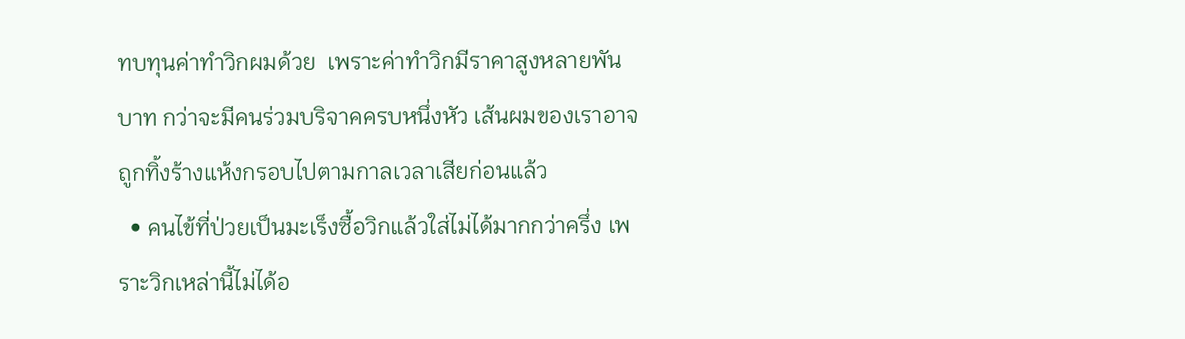ทบทุนค่าทำวิกผมด้วย  เพราะค่าทำวิกมีราคาสูงหลายพันบาท กว่าจะมีคนร่วมบริจาคครบหนึ่งหัว เส้นผมของเราอาจถูกทิ้งร้างแห้งกรอบไปตามกาลเวลาเสียก่อนแล้ว
  • คนไข้ที่ป่วยเป็นมะเร็งซื้อวิกแล้วใส่ไม่ได้มากกว่าครึ่ง เพราะวิกเหล่านี้ไม่ได้อ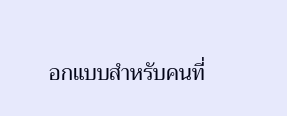อกแบบสำหรับคนที่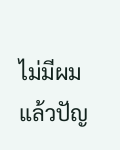ไม่มีผม แล้วปัญ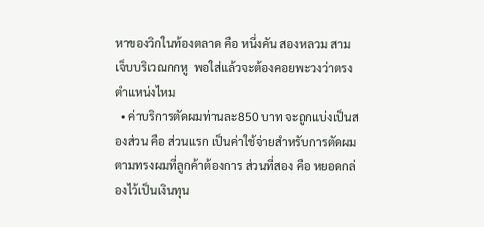หาของวิกในท้องตลาด คือ หนึ่งคัน สองหลวม สามเจ็บบริเวณกกหู  พอใส่แล้วจะต้องคอยพะวงว่าตรงตำแหน่งไหม
  • ค่าบริการตัดผมท่านละ850 บาท จะถูกแบ่งเป็นสองส่วน คือ ส่วนแรก เป็นค่าใช้จ่ายสำหรับการตัดผมตามทรงผมที่ลูกค้าต้องการ ส่วนที่สอง คือ หยอดกล่องไว้เป็นเงินทุน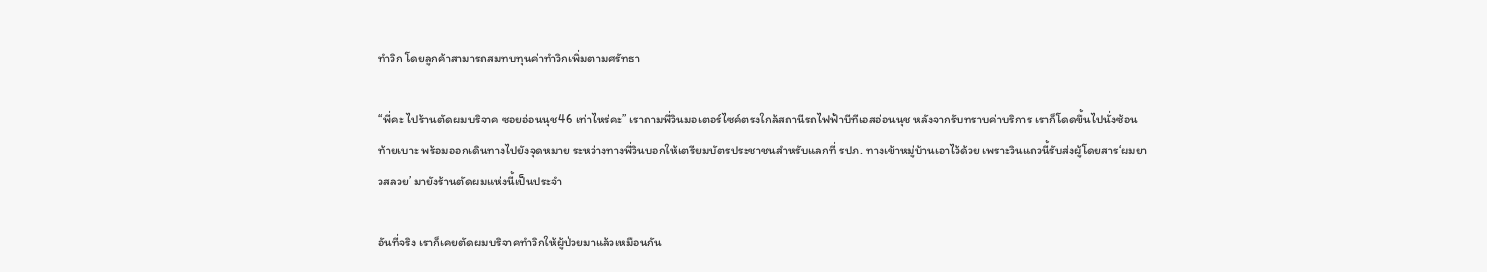ทำวิก โดยลูกค้าสามารถสมทบทุนค่าทำวิกเพิ่มตามศรัทธา

“พี่คะ ไปร้านตัดผมบริจาค ซอยอ่อนนุช46 เท่าไหร่คะ” เราถามพี่วินมอเตอร์ไซค์ตรงใกล้สถานีรถไฟฟ้าบีทีเอสอ่อนนุช หลังจากรับทราบค่าบริการ เราก็โดดขึ้นไปนั่งซ้อนท้ายเบาะ พร้อมออกเดินทางไปยังจุดหมาย ระหว่างทางพี่วินบอกให้เตรียมบัตรประชาชนสำหรับแลกที่ รปภ. ทางเข้าหมู่บ้านเอาไว้ด้วย เพราะวินแถวนี้รับส่งผู้โดยสาร‘ผมยาวสลวย’ มายังร้านตัดผมแห่งนี้เป็นประจำ

อันที่จริง เราก็เคยตัดผมบริจาคทำวิกให้ผู้ป่วยมาแล้วเหมือนกัน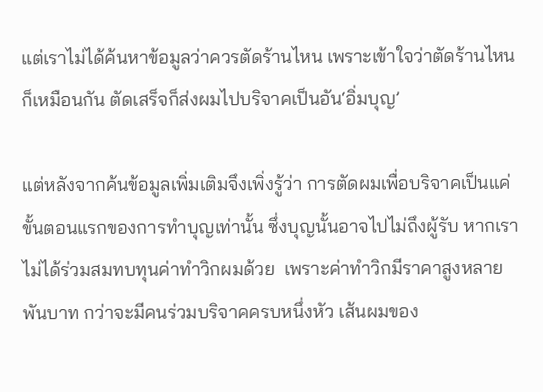แต่เราไม่ได้ค้นหาข้อมูลว่าควรตัดร้านไหน เพราะเข้าใจว่าตัดร้านไหนก็เหมือนกัน ตัดเสร็จก็ส่งผมไปบริจาคเป็นอัน‘อิ่มบุญ’

แต่หลังจากค้นข้อมูลเพิ่มเติมจึงเพิ่งรู้ว่า การตัดผมเพื่อบริจาคเป็นแค่ขั้นตอนแรกของการทำบุญเท่านั้น ซึ่งบุญนั้นอาจไปไม่ถึงผู้รับ หากเราไม่ได้ร่วมสมทบทุนค่าทำวิกผมด้วย  เพราะค่าทำวิกมีราคาสูงหลายพันบาท กว่าจะมีคนร่วมบริจาคครบหนึ่งหัว เส้นผมของ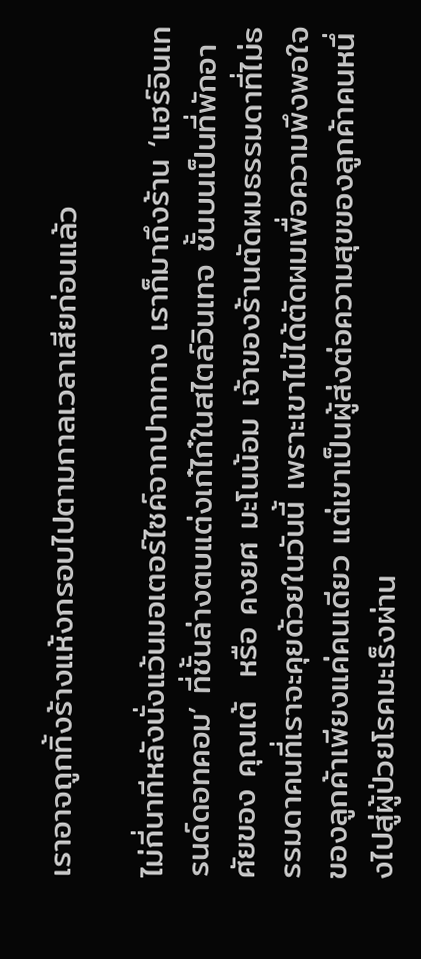เราอาจถูกทิ้งร้างแห้งกรอบไปตามกาลเวลาเสียก่อนแล้ว

ไม่กี่นาทีหลังนั่งแว้นมอเตอร์ไซค์จากปากทาง เราก็มาถึงร้าน ‘แฮร์อินเทรนด์ดอทคอม’ ที่ชั้นล่างตบแต่งเก๋ไก๋ในสไตล์วินเทจ ชั้นบนเป็นที่พักอาศัยของ คุณเต้  หรือ คงยศ มะโนน้อม เจ้าของร้านตัดผมธรรมดาที่ไม่ธรรมดาคนที่เราจะคุยด้วยในวันนี้ เพราะเขาไม่ได้ตัดผมเพื่อความพึงพอใจของลูกค้าเพียงแค่คนเดียว แต่เขาเป็นผู้ส่งต่อความสุขของลูกค้าคนหนึ่งไปสู่ผู้ป่วยโรคมะเร็งผ่าน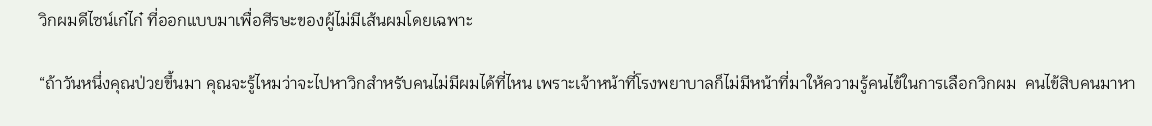วิกผมดีไซน์เก๋ไก๋ ที่ออกแบบมาเพื่อศีรษะของผู้ไม่มีเส้นผมโดยเฉพาะ

“ถ้าวันหนึ่งคุณป่วยขึ้นมา คุณจะรู้ไหมว่าจะไปหาวิกสำหรับคนไม่มีผมได้ที่ไหน เพราะเจ้าหน้าที่โรงพยาบาลก็ไม่มีหน้าที่มาให้ความรู้คนไข้ในการเลือกวิกผม  คนไข้สิบคนมาหา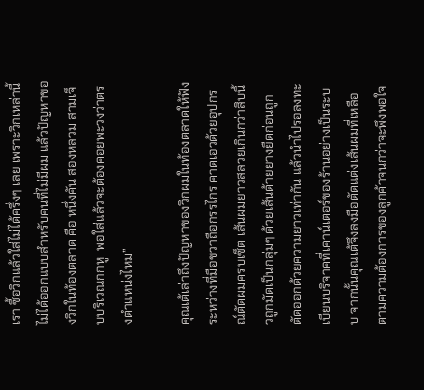เรา ซื้อวิกแล้วใส่ไม่ได้ครึ่งๆ เลย เพราะวิกเหล่านี้ไม่ได้ออกแบบสำหรับคนที่ไม่มีผม แล้วปัญหาของวิกในท้องตลาด คือ หนึ่งคัน สองหลวม สามเจ็บบริเวณกกหู  พอใส่แล้วจะต้องคอยพะวงว่าตรงตำแหน่งไหม”

คุณเต้เล่าถึงปัญหาของวิกผมในท้องตลาดให้ฟังระหว่างที่มือขวาถือกรรไกร คาดเอวด้วยอุปกรณ์ตัดผมครบเซ็ต เส้นผมยาวสลวยเกินกว่าสิบนิ้วถูกมัดเป็นกลุ่มๆ ด้วยเส้นด้ายยางยืดก่อนถูกตัดออกด้วยความยาวเท่ากัน แล้วนำไปรอลงทะเบียนบริจาคที่เคาน์เตอร์ของร้านอย่างเป็นระบบ จากนั้นคุณเต้จึงลงมือตัดแต่งเส้นผมที่เหลือตามความต้องการของลูกค้าจนกว่าจะพึงพอใจ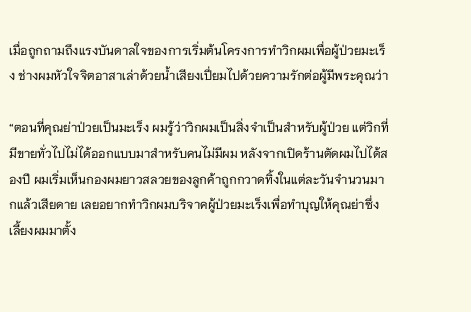เมื่อถูกถามถึงแรงบันดาลใจของการเริ่มต้นโครงการทำวิกผมเพื่อผู้ป่วยมะเร็ง ช่างผมหัวใจจิตอาสาเล่าด้วยน้ำเสียงเปี่ยมไปด้วยความรักต่อผู้มีพระคุณว่า

“ตอนที่คุณย่าป่วยเป็นมะเร็ง ผมรู้ว่าวิกผมเป็นสิ่งจำเป็นสำหรับผู้ป่วย แต่วิกที่มีขายทั่วไปไม่ได้ออกแบบมาสำหรับคนไม่มีผม หลังจากเปิดร้านตัดผมไปได้สองปี ผมเริ่มเห็นกองผมยาวสลวยของลูกค้าถูกกวาดทิ้งในแต่ละวันจำนวนมากแล้วเสียดาย เลยอยากทำวิกผมบริจาคผู้ป่วยมะเร็งเพื่อทำบุญให้คุณย่าซึ่งเลี้ยงผมมาตั้ง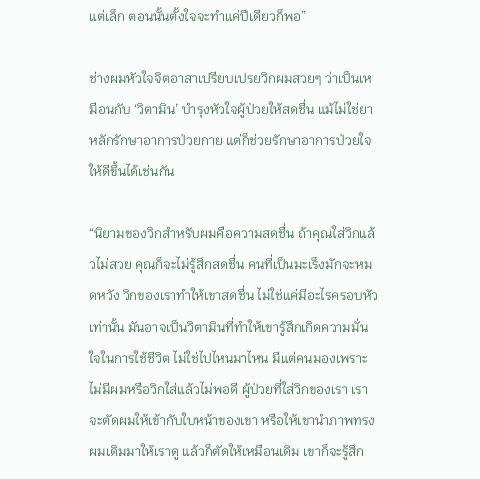แต่เล็ก ตอนนั้นตั้งใจจะทำแค่ปีเดียวก็พอ”

ช่างผมหัวใจจิตอาสาเปรียบเปรยวิกผมสวยๆ ว่าเป็นเหมือนกับ ‘วิตามิน’ บำรุงหัวใจผู้ป่วยให้สดชื่น แม้ไม่ใช่ยาหลักรักษาอาการป่วยกาย แต่ก็ช่วยรักษาอาการป่วยใจให้ดีขึ้นได้เช่นกัน

“นิยามของวิกสำหรับผมคือความสดชื่น ถ้าคุณใส่วิกแล้วไม่สวย คุณก็จะไม่รู้สึกสดชื่น คนที่เป็นมะเร็งมักจะหมดหวัง วิกของเราทำให้เขาสดชื่น ไม่ใช่แค่มีอะไรครอบหัวเท่านั้น มันอาจเป็นวิตามินที่ทำให้เขารู้สึกเกิดความมั่นใจในการใช้ชีวิต ไม่ใช่ไปไหนมาไหน มีแต่คนมองเพราะไม่มีผมหรือวิกใส่แล้วไม่พอดี ผู้ป่วยที่ใส่วิกของเรา เราจะตัดผมให้เข้ากับใบหน้าของเขา หรือให้เขานำภาพทรงผมเดิมมาให้เราดู แล้วก็ตัดให้เหมือนเดิม เขาก็จะรู้สึก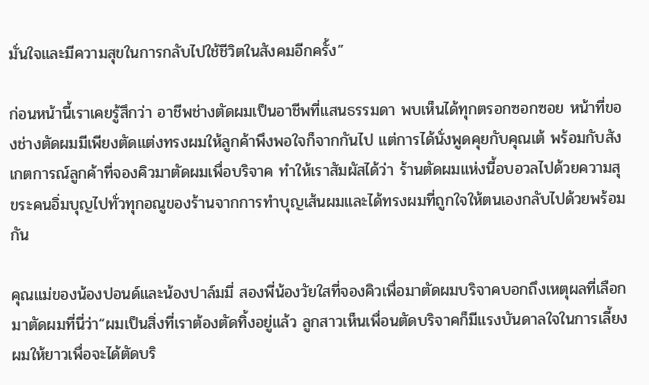มั่นใจและมีความสุขในการกลับไปใช้ชีวิตในสังคมอีกครั้ง”

ก่อนหน้านี้เราเคยรู้สึกว่า อาชีพช่างตัดผมเป็นอาชีพที่แสนธรรมดา พบเห็นได้ทุกตรอกซอกซอย หน้าที่ของช่างตัดผมมีเพียงตัดแต่งทรงผมให้ลูกค้าพึงพอใจก็จากกันไป แต่การได้นั่งพูดคุยกับคุณเต้ พร้อมกับสังเกตการณ์ลูกค้าที่จองคิวมาตัดผมเพื่อบริจาค ทำให้เราสัมผัสได้ว่า ร้านตัดผมแห่งนี้อบอวลไปด้วยความสุขระคนอิ่มบุญไปทั่วทุกอณูของร้านจากการทำบุญเส้นผมและได้ทรงผมที่ถูกใจให้ตนเองกลับไปด้วยพร้อมกัน

คุณแม่ของน้องปอนด์และน้องปาล์มมี่ สองพี่น้องวัยใสที่จองคิวเพื่อมาตัดผมบริจาคบอกถึงเหตุผลที่เลือกมาตัดผมที่นี่ว่า“ผมเป็นสิ่งที่เราต้องตัดทิ้งอยู่แล้ว ลูกสาวเห็นเพื่อนตัดบริจาคก็มีแรงบันดาลใจในการเลี้ยงผมให้ยาวเพื่อจะได้ตัดบริ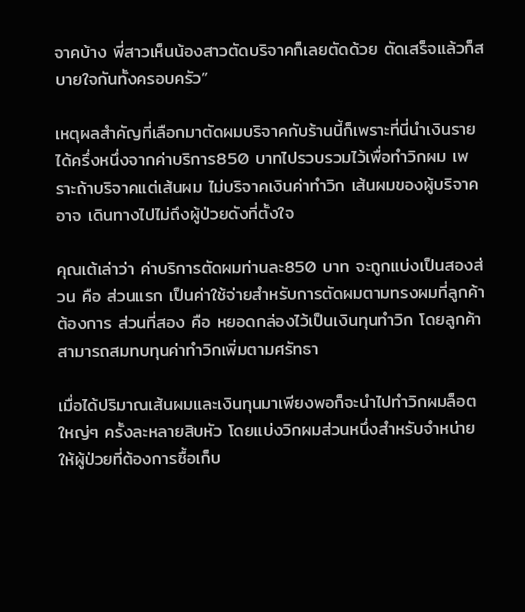จาคบ้าง พี่สาวเห็นน้องสาวตัดบริจาคก็เลยตัดด้วย ตัดเสร็จแล้วก็สบายใจกันทั้งครอบครัว”

เหตุผลสำคัญที่เลือกมาตัดผมบริจาคกับร้านนี้ก็เพราะที่นี่นำเงินรายได้ครึ่งหนึ่งจากค่าบริการ850 บาทไปรวบรวมไว้เพื่อทำวิกผม เพราะถ้าบริจาคแต่เส้นผม ไม่บริจาคเงินค่าทำวิก เส้นผมของผู้บริจาคอาจ เดินทางไปไม่ถึงผู้ป่วยดังที่ตั้งใจ

คุณเต้เล่าว่า ค่าบริการตัดผมท่านละ850 บาท จะถูกแบ่งเป็นสองส่วน คือ ส่วนแรก เป็นค่าใช้จ่ายสำหรับการตัดผมตามทรงผมที่ลูกค้าต้องการ ส่วนที่สอง คือ หยอดกล่องไว้เป็นเงินทุนทำวิก โดยลูกค้าสามารถสมทบทุนค่าทำวิกเพิ่มตามศรัทธา

เมื่อได้ปริมาณเส้นผมและเงินทุนมาเพียงพอก็จะนำไปทำวิกผมล็อตใหญ่ๆ ครั้งละหลายสิบหัว โดยแบ่งวิกผมส่วนหนึ่งสำหรับจำหน่ายให้ผู้ป่วยที่ต้องการซื้อเก็บ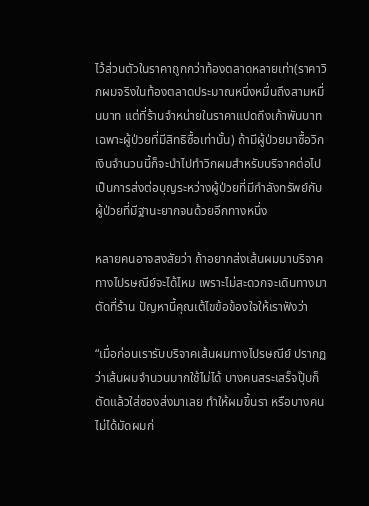ไว้ส่วนตัวในราคาถูกกว่าท้องตลาดหลายเท่า(ราคาวิกผมจริงในท้องตลาดประมาณหนึ่งหมื่นถึงสามหมื่นบาท แต่ที่ร้านจำหน่ายในราคาแปดถึงเก้าพันบาท เฉพาะผู้ป่วยที่มีสิทธิซื้อเท่านั้น) ถ้ามีผู้ป่วยมาซื้อวิก เงินจำนวนนี้ก็จะนำไปทำวิกผมสำหรับบริจาคต่อไป เป็นการส่งต่อบุญระหว่างผู้ป่วยที่มีกำลังทรัพย์กับผู้ป่วยที่มีฐานะยากจนด้วยอีกทางหนึ่ง

หลายคนอาจสงสัยว่า ถ้าอยากส่งเส้นผมมาบริจาคทางไปรษณีย์จะได้ไหม เพราะไม่สะดวกจะเดินทางมาตัดที่ร้าน ปัญหานี้คุณเต้ไขข้อข้องใจให้เราฟังว่า

“เมื่อก่อนเรารับบริจาคเส้นผมทางไปรษณีย์ ปรากฏว่าเส้นผมจำนวนมากใช้ไม่ได้ บางคนสระเสร็จปุ๊บก็ตัดแล้วใส่ซองส่งมาเลย ทำให้ผมขึ้นรา หรือบางคนไม่ได้มัดผมก่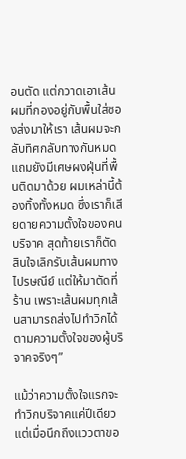อนตัด แต่กวาดเอาเส้นผมที่กองอยู่กับพื้นใส่ซองส่งมาให้เรา เส้นผมจะกลับทิศกลับทางกันหมด แถมยังมีเศษผงฝุ่นที่พื้นติดมาด้วย ผมเหล่านี้ต้องทิ้งทั้งหมด ซึ่งเราก็เสียดายความตั้งใจของคนบริจาค สุดท้ายเราก็ตัดสินใจเลิกรับเส้นผมทางไปรษณีย์ แต่ให้มาตัดที่ร้าน เพราะเส้นผมทุกเส้นสามารถส่งไปทำวิกได้ตามความตั้งใจของผู้บริจาคจริงๆ”

แม้ว่าความตั้งใจแรกจะทำวิกบริจาคแค่ปีเดียว แต่เมื่อนึกถึงแววตาขอ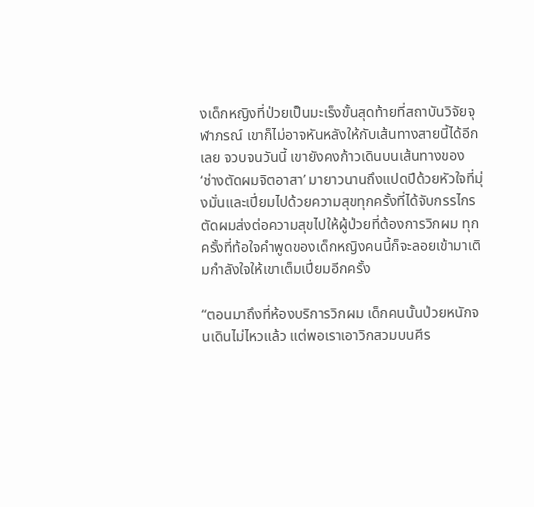งเด็กหญิงที่ป่วยเป็นมะเร็งขั้นสุดท้ายที่สถาบันวิจัยจุฬาภรณ์ เขาก็ไม่อาจหันหลังให้กับเส้นทางสายนี้ได้อีกเลย จวบจนวันนี้ เขายังคงก้าวเดินบนเส้นทางของ ‘ช่างตัดผมจิตอาสา’ มายาวนานถึงแปดปีด้วยหัวใจที่มุ่งมั่นและเปี่ยมไปด้วยความสุขทุกครั้งที่ได้จับกรรไกรตัดผมส่งต่อความสุขไปให้ผู้ป่วยที่ต้องการวิกผม ทุกครั้งที่ท้อใจคำพูดของเด็กหญิงคนนี้ก็จะลอยเข้ามาเติมกำลังใจให้เขาเต็มเปี่ยมอีกครั้ง

“ตอนมาถึงที่ห้องบริการวิกผม เด็กคนนั้นป่วยหนักจนเดินไม่ไหวแล้ว แต่พอเราเอาวิกสวมบนศีร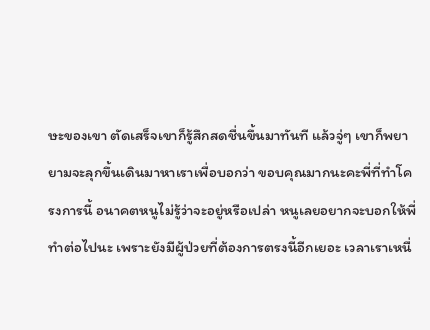ษะของเขา ตัดเสร็จเขาก็รู้สึกสดชื่นขึ้นมาทันที แล้วจู่ๆ เขาก็พยายามจะลุกขึ้นเดินมาหาเราเพื่อบอกว่า ขอบคุณมากนะคะพี่ที่ทำโครงการนี้ อนาคตหนูไม่รู้ว่าจะอยู่หรือเปล่า หนูเลยอยากจะบอกให้พี่ทำต่อไปนะ เพราะยังมีผู้ป่วยที่ต้องการตรงนี้อีกเยอะ เวลาเราเหนื่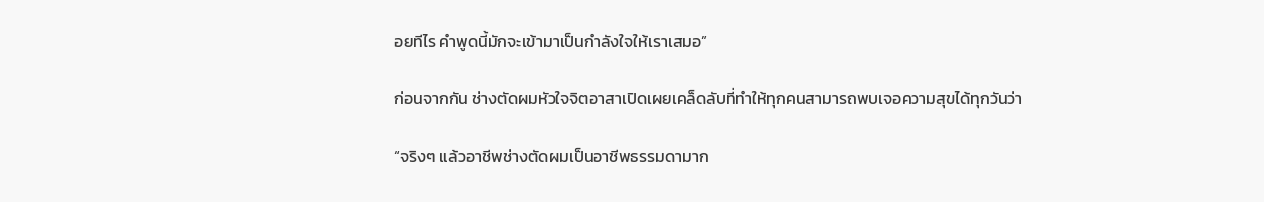อยทีไร คำพูดนี้มักจะเข้ามาเป็นกำลังใจให้เราเสมอ”

ก่อนจากกัน ช่างตัดผมหัวใจจิตอาสาเปิดเผยเคล็ดลับที่ทำให้ทุกคนสามารถพบเจอความสุขได้ทุกวันว่า

“จริงๆ แล้วอาชีพช่างตัดผมเป็นอาชีพธรรมดามาก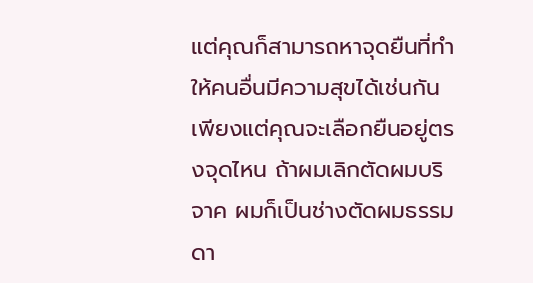แต่คุณก็สามารถหาจุดยืนที่ทำให้คนอื่นมีความสุขได้เช่นกัน เพียงแต่คุณจะเลือกยืนอยู่ตรงจุดไหน ถ้าผมเลิกตัดผมบริจาค ผมก็เป็นช่างตัดผมธรรมดา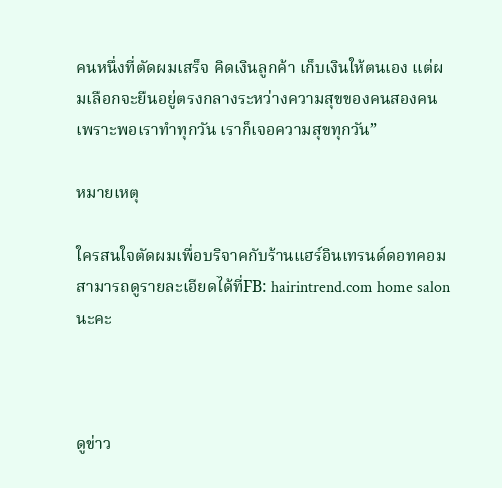คนหนึ่งที่ตัดผมเสร็จ คิดเงินลูกค้า เก็บเงินให้ตนเอง แต่ผมเลือกจะยืนอยู่ตรงกลางระหว่างความสุขของคนสองคน เพราะพอเราทำทุกวัน เราก็เจอความสุขทุกวัน”

หมายเหตุ

ใครสนใจตัดผมเพื่อบริจาคกับร้านแฮร์อินเทรนด์ดอทคอมสามารถดูรายละเอียดได้ที่FB: hairintrend.com home salon นะคะ



ดูข่าว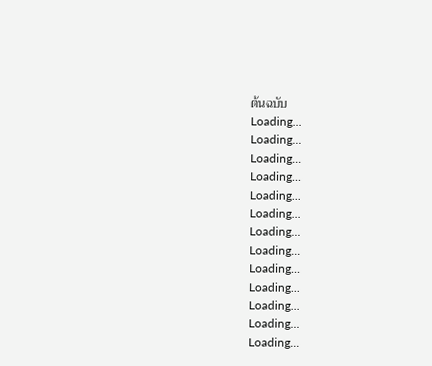ต้นฉบับ
Loading...
Loading...
Loading...
Loading...
Loading...
Loading...
Loading...
Loading...
Loading...
Loading...
Loading...
Loading...
Loading...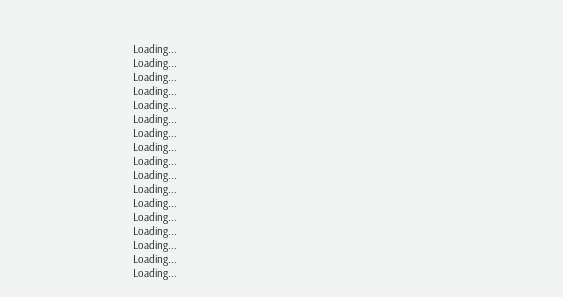Loading...
Loading...
Loading...
Loading...
Loading...
Loading...
Loading...
Loading...
Loading...
Loading...
Loading...
Loading...
Loading...
Loading...
Loading...
Loading...
Loading...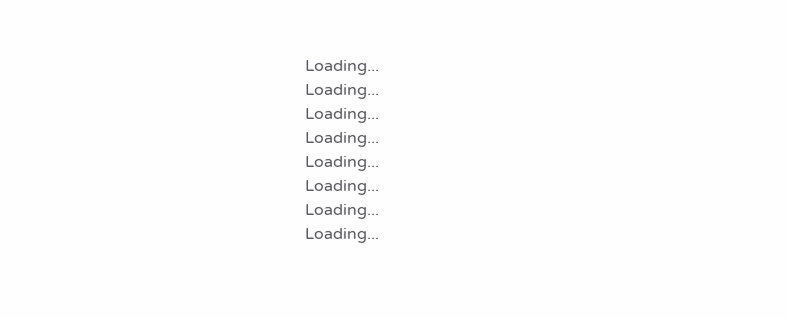Loading...
Loading...
Loading...
Loading...
Loading...
Loading...
Loading...
Loading...